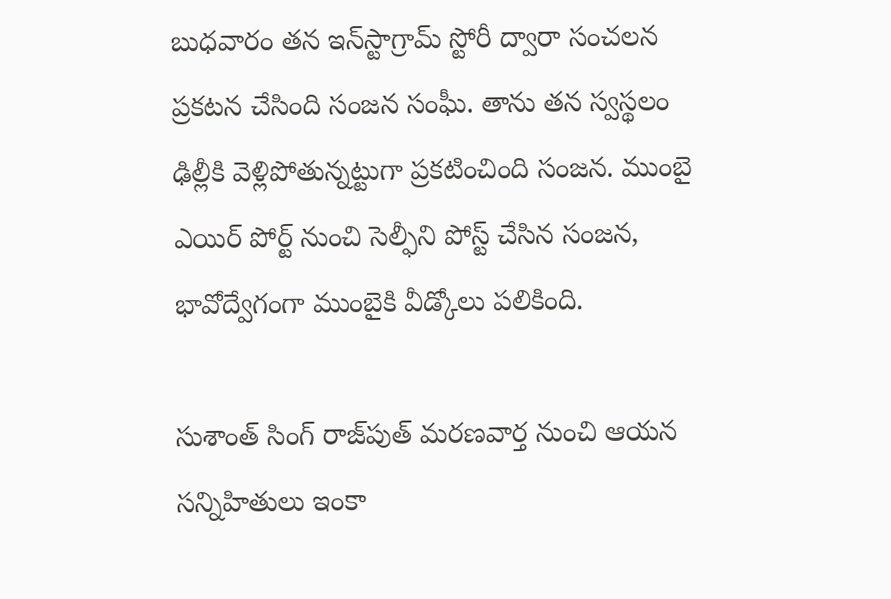బుధవారం తన ఇన్‌స్టాగ్రామ్‌ స్టోరీ ద్వారా సంచలన ప్రకటన చేసింది సంజన సంఘీ. తాను తన స్వస్థలం ఢిల్లీకి వెళ్లిపోతున్నట్టుగా ప్రకటించింది సంజన. ముంబై ఎయిర్ పోర్ట్ నుంచి సెల్ఫీని పోస్ట్ చేసిన సంజన, భావోద్వేగంగా ముంబైకి వీడ్కోలు పలికింది.

సుశాంత్ సింగ్ రాజ్‌పుత్‌ మరణవార్త నుంచి ఆయన సన్నిహితులు ఇంకా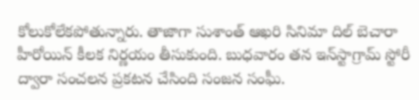కోలుకోలేకపోతున్నారు. తాజాగా సుశాంత్ ఆఖరి సినిమా దిల్‌ బెచారా హీరోయిన్‌ కీలక నిర్ణయం తీసుకుంది. బుధవారం తన ఇన్‌స్టాగ్రామ్‌ స్టోరీ ద్వారా సంచలన ప్రకటన చేసింది సంజన సంఘీ.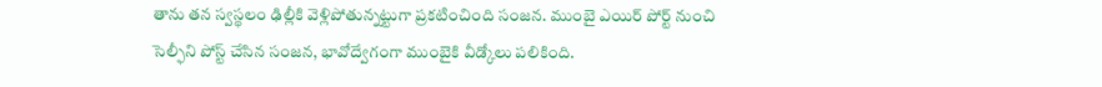తాను తన స్వస్థలం ఢిల్లీకి వెళ్లిపోతున్నట్టుగా ప్రకటించింది సంజన. ముంబై ఎయిర్ పోర్ట్ నుంచి సెల్ఫీని పోస్ట్ చేసిన సంజన, భావోద్వేగంగా ముంబైకి వీడ్కోలు పలికింది.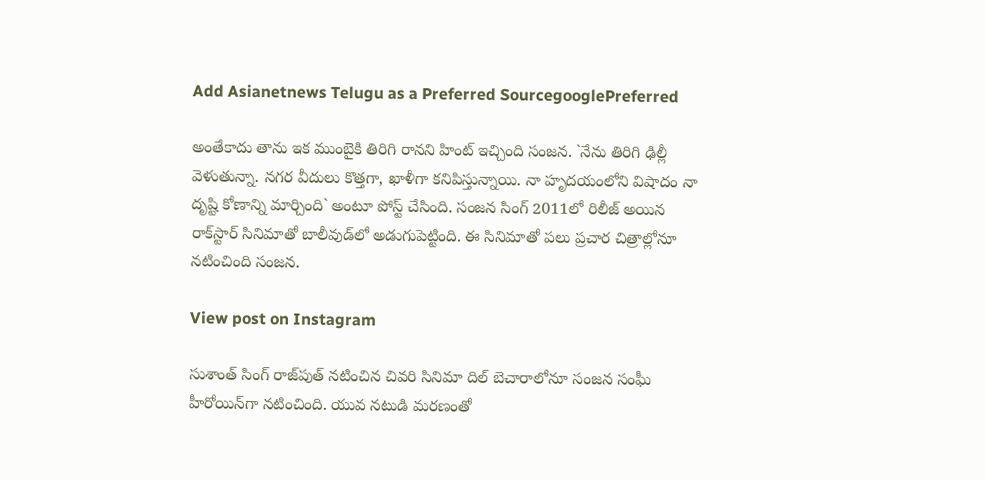Add Asianetnews Telugu as a Preferred SourcegooglePreferred

అంతేకాదు తాను ఇక ముంబైకి తిరిగి రానని హింట్‌ ఇచ్చింది సంజన. `నేను తిరిగి ఢిల్లీ వెళుతున్నా. నగర వీదులు కొత్తగా, ఖాళీగా కనిపిస్తున్నాయి. నా హృదయంలోని విషాదం నా దృష్టి కోణాన్ని మార్చింది` అంటూ పోస్ట్ చేసింది. సంజన సింగ్ 2011లో రిలీజ్‌ అయిన రాక్‌స్టార్ సినిమాతో బాలీవుడ్‌లో అడుగుపెట్టింది. ఈ సినిమాతో పలు ప్రచార చిత్రాల్లోనూ నటించింది సంజన.

View post on Instagram

సుశాంత్ సింగ్ రాజ్‌పుత్ నటించిన చివరి సినిమా దిల్‌ బెచారాలోనూ సంజన సంఘీ హీరోయిన్‌గా నటించింది. యువ నటుడి మరణంతో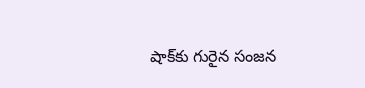షాక్‌కు గురైన సంజన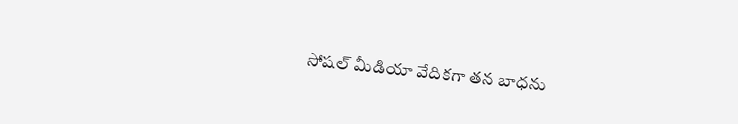సోషల్ మీడియా వేదికగా తన బాధను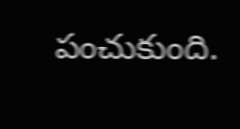పంచుకుంది.